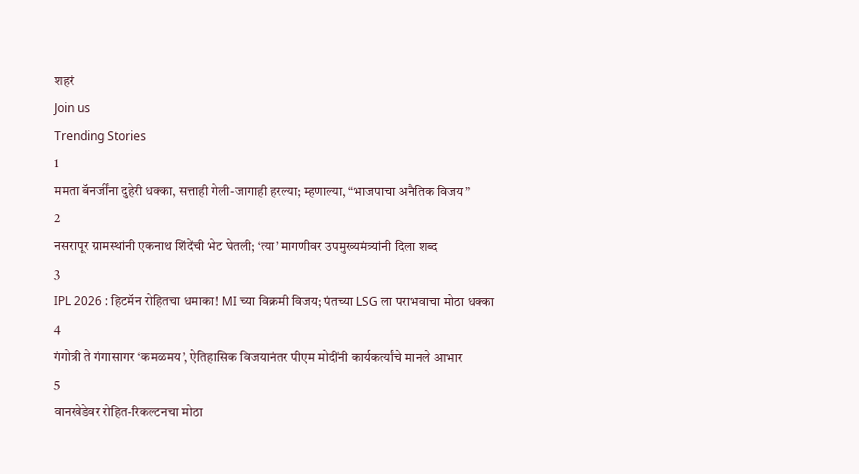शहरं
Join us
Trending Stories
1
ममता बॅनर्जींना दुहेरी धक्का, सत्ताही गेली-जागाही हरल्या; म्हणाल्या, “भाजपाचा अनैतिक विजय”
2
नसरापूर ग्रामस्थांनी एकनाथ शिंदेंची भेट घेतली; ‘त्या’ मागणीवर उपमुख्यमंत्र्यांनी दिला शब्द
3
IPL 2026 : हिटमॅन रोहितचा धमाका! MI च्या विक्रमी विजय; पंतच्या LSG ला पराभवाचा मोठा धक्का
4
गंगोत्री ते गंगासागर ‘कमळमय’, ऐतिहासिक विजयानंतर पीएम मोदींनी कार्यकर्त्यांचे मानले आभार
5
वानखेडेवर रोहित-रिकल्टनचा मोठा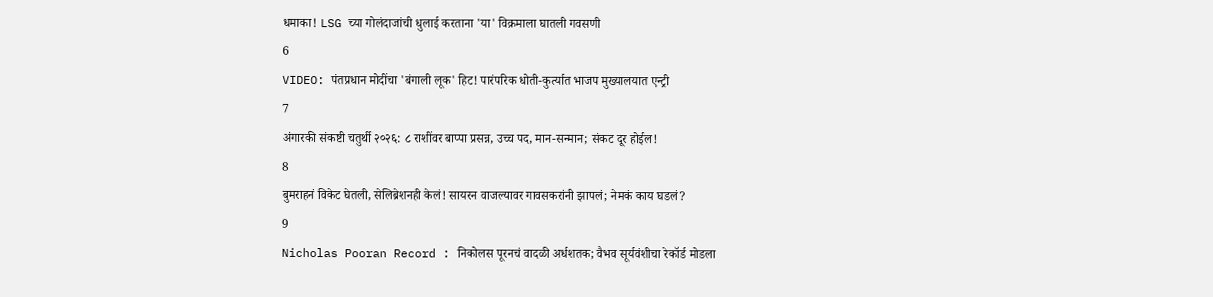धमाका! LSG च्या गोलंदाजांची धुलाई करताना 'या' विक्रमाला घातली गवसणी
6
VIDEO: पंतप्रधान मोदींचा 'बंगाली लूक' हिट! पारंपरिक धोती-कुर्त्यात भाजप मुख्यालयात एन्ट्री
7
अंगारकी संकष्टी चतुर्थी २०२६: ८ राशींवर बाप्पा प्रसन्न, उच्च पद, मान-सन्मान; संकट दूर होईल!
8
बुमराहनं विकेट घेतली, सेलिब्रेशनही केलं! सायरन वाजल्यावर गावसकरांनी झापलं; नेमकं काय घडलं?
9
Nicholas Pooran Record : निकोलस पूरनचं वादळी अर्धशतक; वैभव सूर्यवंशीचा रेकॉर्ड मोडला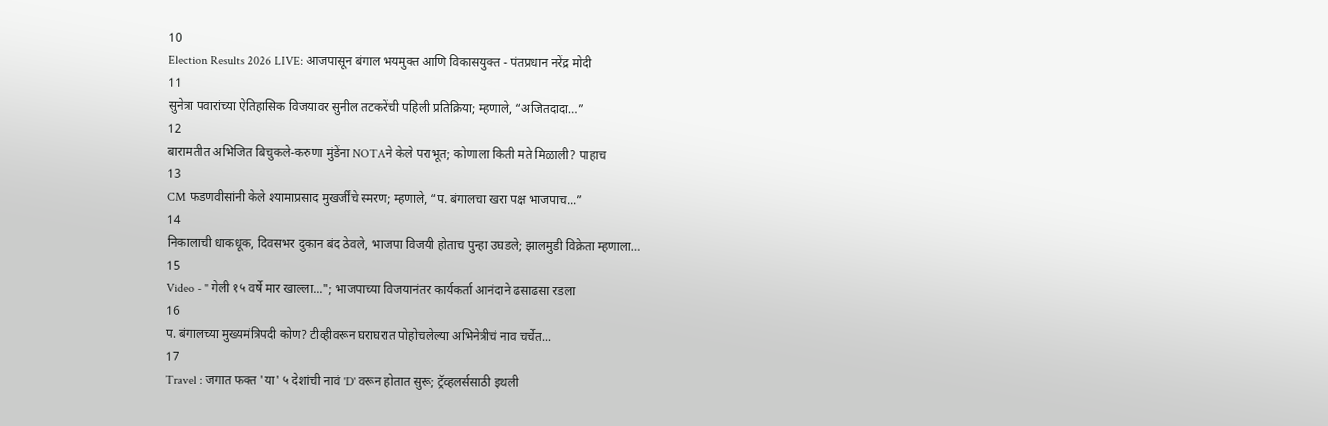10
Election Results 2026 LIVE: आजपासून बंगाल भयमुक्त आणि विकासयुक्त - पंतप्रधान नरेंद्र मोदी
11
सुनेत्रा पवारांच्या ऐतिहासिक विजयावर सुनील तटकरेंची पहिली प्रतिक्रिया; म्हणाले, “अजितदादा…”
12
बारामतीत अभिजित बिचुकले-करुणा मुंडेंना NOTAने केले पराभूत; कोणाला किती मते मिळाली? पाहाच
13
CM फडणवीसांनी केले श्यामाप्रसाद मुखर्जींचे स्मरण; म्हणाले, “प. बंगालचा खरा पक्ष भाजपाच...”
14
निकालाची धाकधूक, दिवसभर दुकान बंद ठेवले, भाजपा विजयी होताच पुन्हा उघडले; झालमुडी विक्रेता म्हणाला…
15
Video - " गेली १५ वर्षे मार खाल्ला..."; भाजपाच्या विजयानंतर कार्यकर्ता आनंदाने ढसाढसा रडला
16
प. बंगालच्या मुख्यमंत्रिपदी कोण? टीव्हीवरून घराघरात पोहोचलेल्या अभिनेत्रीचं नाव चर्चेत...
17
Travel : जगात फक्त 'या' ५ देशांची नावं 'D' वरून होतात सुरू; ट्रॅव्हलर्ससाठी इथली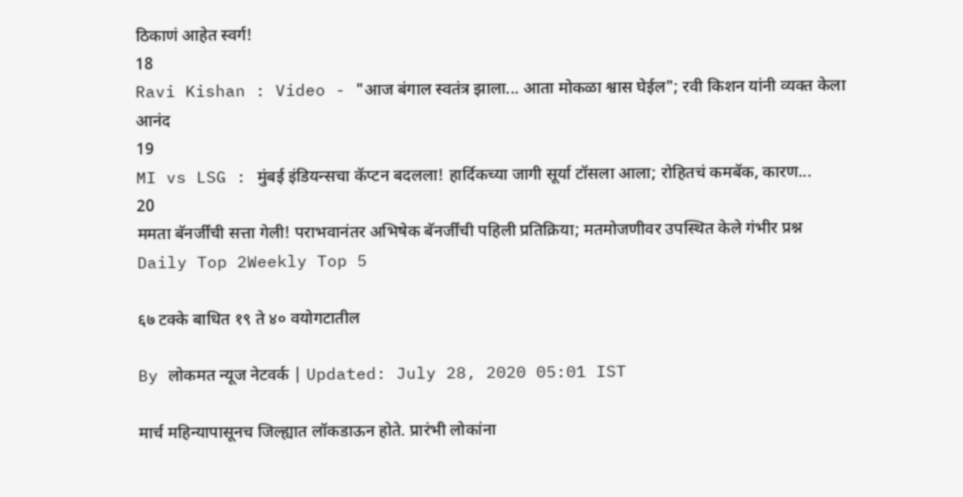ठिकाणं आहेत स्वर्ग!
18
Ravi Kishan : Video - "आज बंगाल स्वतंत्र झाला... आता मोकळा श्वास घेईल"; रवी किशन यांनी व्यक्त केला आनंद
19
MI vs LSG : मुंबई इंडियन्सचा कॅप्टन बदलला! हार्दिकच्या जागी सूर्या टॉसला आला; रोहितचं कमबॅक, कारण...
20
ममता बॅनर्जींची सत्ता गेली! पराभवानंतर अभिषेक बॅनर्जींची पहिली प्रतिक्रिया; मतमोजणीवर उपस्थित केले गंभीर प्रश्न
Daily Top 2Weekly Top 5

६७ टक्के बाधित १९ ते ४० वयोगटातील

By लोकमत न्यूज नेटवर्क | Updated: July 28, 2020 05:01 IST

मार्च महिन्यापासूनच जिल्ह्यात लॉकडाऊन होते. प्रारंभी लोकांना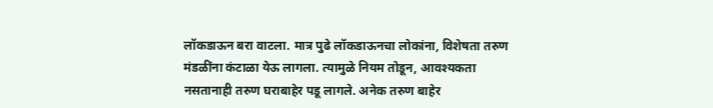लॉकडाऊन बरा वाटला. मात्र पुढे लॉकडाऊनचा लोकांना, विशेषता तरुण मंडळींना कंटाळा येऊ लागला. त्यामुळे नियम तोडून, आवश्यकता नसतानाही तरुण घराबाहेर पडू लागले. अनेक तरुण बाहेर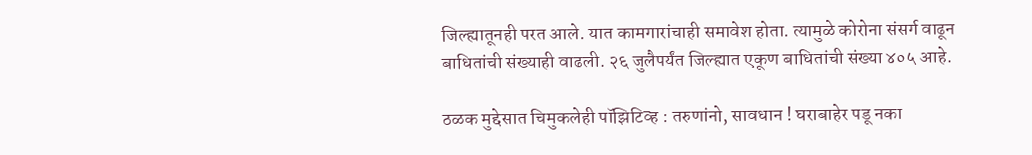जिल्ह्यातूनही परत आले. यात कामगारांचाही समावेश होता. त्यामुळे कोरोना संसर्ग वाढून बाधितांची संख्याही वाढली. २६ जुलैपर्यंत जिल्ह्यात एकूण बाधितांची संख्या ४०५ आहे.

ठळक मुद्देसात चिमुकलेही पॉझिटिव्ह : तरुणांनो, सावधान ! घराबाहेर पडू नका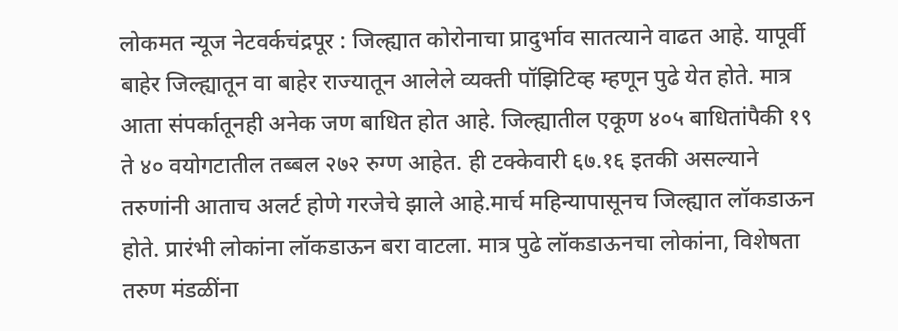लोकमत न्यूज नेटवर्कचंद्रपूर : जिल्ह्यात कोरोनाचा प्रादुर्भाव सातत्याने वाढत आहे. यापूर्वी बाहेर जिल्ह्यातून वा बाहेर राज्यातून आलेले व्यक्ती पॉझिटिव्ह म्हणून पुढे येत होते. मात्र आता संपर्कातूनही अनेक जण बाधित होत आहे. जिल्ह्यातील एकूण ४०५ बाधितांपैकी १९ ते ४० वयोगटातील तब्बल २७२ रुग्ण आहेत. ही टक्केवारी ६७.१६ इतकी असल्याने तरुणांनी आताच अलर्ट होणे गरजेचे झाले आहे.मार्च महिन्यापासूनच जिल्ह्यात लॉकडाऊन होते. प्रारंभी लोकांना लॉकडाऊन बरा वाटला. मात्र पुढे लॉकडाऊनचा लोकांना, विशेषता तरुण मंडळींना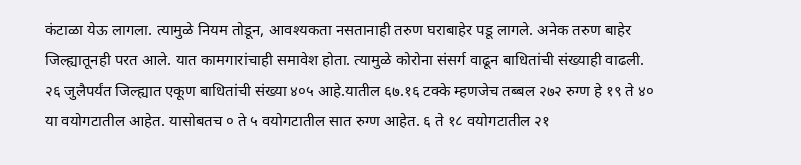कंटाळा येऊ लागला. त्यामुळे नियम तोडून, आवश्यकता नसतानाही तरुण घराबाहेर पडू लागले. अनेक तरुण बाहेर जिल्ह्यातूनही परत आले. यात कामगारांचाही समावेश होता. त्यामुळे कोरोना संसर्ग वाढून बाधितांची संख्याही वाढली. २६ जुलैपर्यंत जिल्ह्यात एकूण बाधितांची संख्या ४०५ आहे.यातील ६७.१६ टक्के म्हणजेच तब्बल २७२ रुग्ण हे १९ ते ४० या वयोगटातील आहेत. यासोबतच ० ते ५ वयोगटातील सात रुग्ण आहेत. ६ ते १८ वयोगटातील २१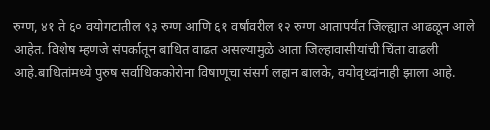रुग्ण, ४१ ते ६० वयोगटातील ९३ रुग्ण आणि ६१ वर्षांवरील १२ रुग्ण आतापर्यंत जिल्ह्यात आढळून आले आहेत. विशेष म्हणजे संपर्कातून बाधित वाढत असल्यामुळे आता जिल्हावासीयांची चिंता वाढली आहे.बाधितांमध्ये पुरुष सर्वाधिककोरोना विषाणूचा संसर्ग लहान बालके, वयोवृध्दांनाही झाला आहे.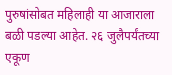पुरुषांसोबत महिलाही या आजाराला बळी पडल्या आहेत. २६ जुलैपर्यंतच्या एकूण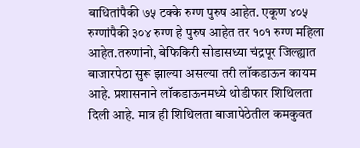बाधितांपैकी ७५ टक्के रुग्ण पुरुष आहेत. एकूण ४०५ रुग्णांपैकी ३०४ रुग्ण हे पुरुष आहेत तर १०१ रुग्ण महिला आहेत.तरुणांनो, बेफिकिरी सोडासध्या चंद्रपूर जिल्ह्यात बाजारपेठा सुरू झाल्या असल्या तरी लॉकडाऊन कायम आहे. प्रशासनाने लॉकडाऊनमध्ये थोडीफार शिथिलता दिली आहे. मात्र ही शिथिलता बाजापेठेतील कमकुवत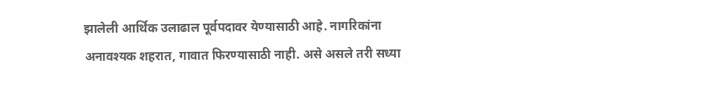झालेली आर्थिक उलाढाल पूर्वपदावर येण्यासाठी आहे. नागरिकांना अनावश्यक शहरात, गावात फिरण्यासाठी नाही. असे असले तरी सध्या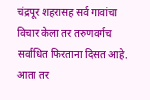चंद्रपूर शहरासह सर्व गावांचा विचार केला तर तरुणवर्गच सर्वाधित फिरताना दिसत आहे. आता तर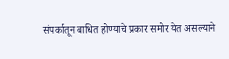संपर्कातून बाधित होण्याचे प्रकार समोर येत असल्याने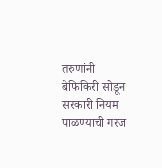तरुणांनी बेफिकिरी सोडून सरकारी नियम पाळण्याची गरज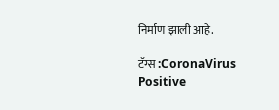निर्माण झाली आहे.

टॅग्स :CoronaVirus Positive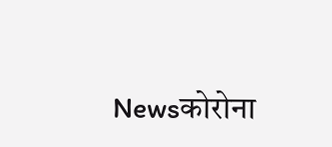Newsकोरोना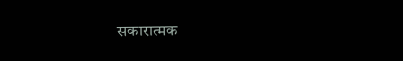सकारात्मक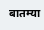बातम्या